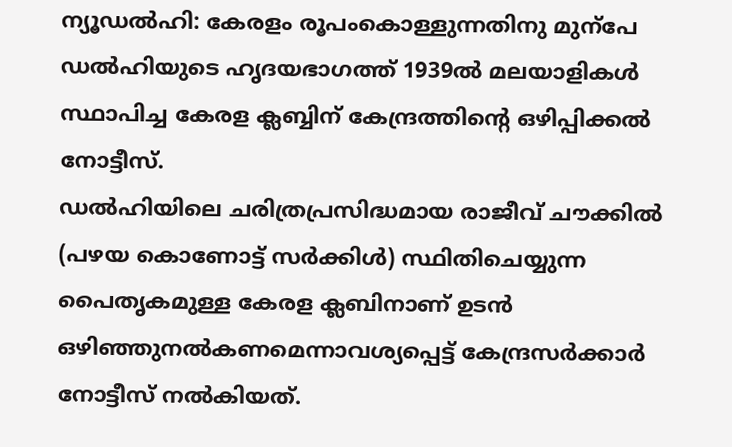ന്യൂഡൽഹി: കേരളം രൂപംകൊള്ളുന്നതിനു മുന്പേ ഡൽഹിയുടെ ഹൃദയഭാഗത്ത് 1939ൽ മലയാളികൾ സ്ഥാപിച്ച കേരള ക്ലബ്ബിന് കേന്ദ്രത്തിന്റെ ഒഴിപ്പിക്കൽ നോട്ടീസ്.
ഡൽഹിയിലെ ചരിത്രപ്രസിദ്ധമായ രാജീവ് ചൗക്കിൽ (പഴയ കൊണോട്ട് സർക്കിൾ) സ്ഥിതിചെയ്യുന്ന പൈതൃകമുള്ള കേരള ക്ലബിനാണ് ഉടൻ ഒഴിഞ്ഞുനൽകണമെന്നാവശ്യപ്പെട്ട് കേന്ദ്രസർക്കാർ നോട്ടീസ് നൽകിയത്.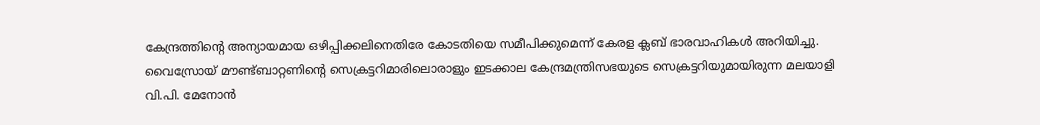കേന്ദ്രത്തിന്റെ അന്യായമായ ഒഴിപ്പിക്കലിനെതിരേ കോടതിയെ സമീപിക്കുമെന്ന് കേരള ക്ലബ് ഭാരവാഹികൾ അറിയിച്ചു.
വൈസ്രോയ് മൗണ്ട്ബാറ്റണിന്റെ സെക്രട്ടറിമാരിലൊരാളും ഇടക്കാല കേന്ദ്രമന്ത്രിസഭയുടെ സെക്രട്ടറിയുമായിരുന്ന മലയാളി വി.പി. മേനോൻ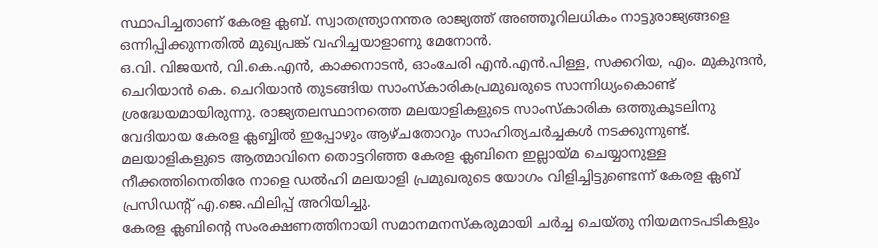സ്ഥാപിച്ചതാണ് കേരള ക്ലബ്. സ്വാതന്ത്ര്യാനന്തര രാജ്യത്ത് അഞ്ഞൂറിലധികം നാട്ടുരാജ്യങ്ങളെ ഒന്നിപ്പിക്കുന്നതിൽ മുഖ്യപങ്ക് വഹിച്ചയാളാണു മേനോൻ.
ഒ.വി. വിജയൻ, വി.കെ.എൻ, കാക്കനാടൻ, ഓംചേരി എൻ.എൻ.പിള്ള, സക്കറിയ, എം. മുകുന്ദൻ, ചെറിയാൻ കെ. ചെറിയാൻ തുടങ്ങിയ സാംസ്കാരികപ്രമുഖരുടെ സാന്നിധ്യംകൊണ്ട് ശ്രദ്ധേയമായിരുന്നു. രാജ്യതലസ്ഥാനത്തെ മലയാളികളുടെ സാംസ്കാരിക ഒത്തുകൂടലിനു വേദിയായ കേരള ക്ലബ്ബിൽ ഇപ്പോഴും ആഴ്ചതോറും സാഹിത്യചർച്ചകൾ നടക്കുന്നുണ്ട്.
മലയാളികളുടെ ആത്മാവിനെ തൊട്ടറിഞ്ഞ കേരള ക്ലബിനെ ഇല്ലായ്മ ചെയ്യാനുള്ള നീക്കത്തിനെതിരേ നാളെ ഡൽഹി മലയാളി പ്രമുഖരുടെ യോഗം വിളിച്ചിട്ടുണ്ടെന്ന് കേരള ക്ലബ് പ്രസിഡന്റ് എ.ജെ.ഫിലിപ്പ് അറിയിച്ചു.
കേരള ക്ലബിന്റെ സംരക്ഷണത്തിനായി സമാനമനസ്കരുമായി ചർച്ച ചെയ്തു നിയമനടപടികളും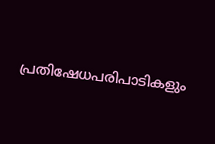പ്രതിഷേധപരിപാടികളും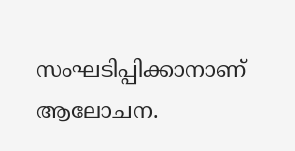സംഘടിപ്പിക്കാനാണ് ആലോചന.